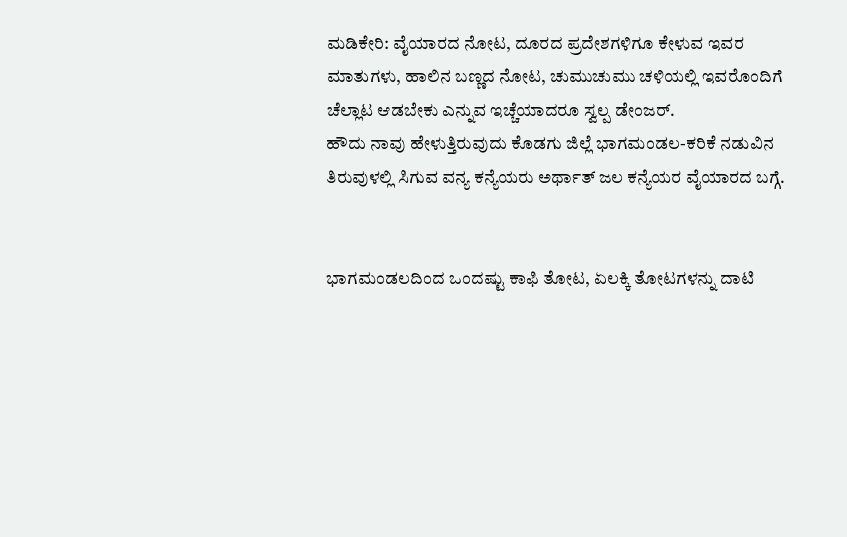ಮಡಿಕೇರಿ: ವೈಯಾರದ ನೋಟ, ದೂರದ ಪ್ರದೇಶಗಳಿಗೂ ಕೇಳುವ ಇವರ ಮಾತುಗಳು, ಹಾಲಿನ ಬಣ್ಣದ ನೋಟ, ಚುಮುಚುಮು ಚಳಿಯಲ್ಲಿ ಇವರೊಂದಿಗೆ ಚೆಲ್ಲಾಟ ಆಡಬೇಕು ಎನ್ನುವ ಇಚ್ಚೆಯಾದರೂ ಸ್ವಲ್ಪ ಡೇಂಜರ್.
ಹೌದು ನಾವು ಹೇಳುತ್ತಿರುವುದು ಕೊಡಗು ಜಿಲ್ಲೆ ಭಾಗಮಂಡಲ-ಕರಿಕೆ ನಡುವಿನ ತಿರುವುಳಲ್ಲಿ ಸಿಗುವ ವನ್ಯ ಕನ್ಯೆಯರು ಅರ್ಥಾತ್ ಜಲ ಕನ್ಯೆಯರ ವೈಯಾರದ ಬಗ್ಗೆ.


ಭಾಗಮಂಡಲದಿಂದ ಒಂದಷ್ಟು ಕಾಫಿ ತೋಟ, ಏಲಕ್ಕಿ ತೋಟಗಳನ್ನು ದಾಟಿ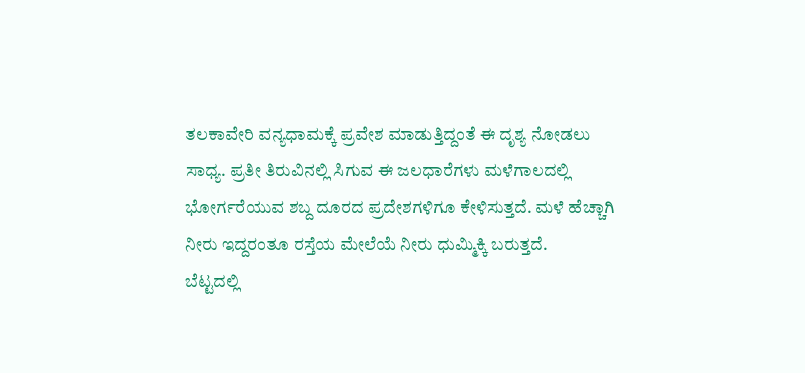ತಲಕಾವೇರಿ ವನ್ಯಧಾಮಕ್ಕೆ ಪ್ರವೇಶ ಮಾಡುತ್ತಿದ್ದಂತೆ ಈ ದೃಶ್ಯ ನೋಡಲು ಸಾಧ್ಯ. ಪ್ರತೀ ತಿರುವಿನಲ್ಲಿ ಸಿಗುವ ಈ ಜಲಧಾರೆಗಳು ಮಳೆಗಾಲದಲ್ಲಿ ಭೋರ್ಗರೆಯುವ ಶಬ್ದ ದೂರದ ಪ್ರದೇಶಗಳಿಗೂ ಕೇಳಿಸುತ್ತದೆ. ಮಳೆ ಹೆಚ್ಚಾಗಿ ನೀರು ಇದ್ದರಂತೂ ರಸ್ತೆಯ ಮೇಲೆಯೆ ನೀರು ಧುಮ್ಮಿಕ್ಕಿ ಬರುತ್ತದೆ.
ಬೆಟ್ಟದಲ್ಲಿ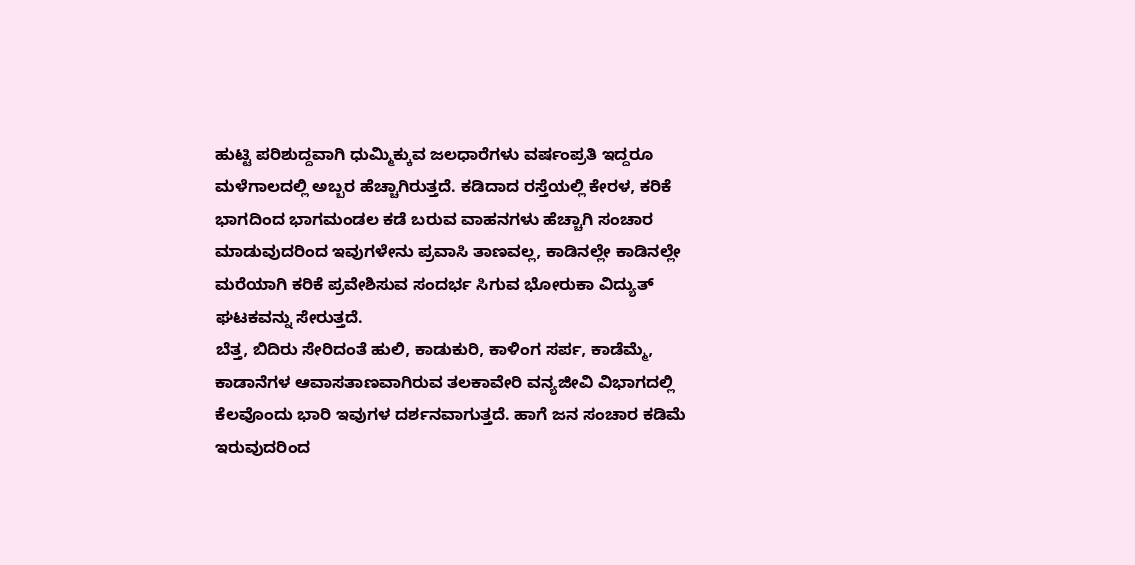ಹುಟ್ಟಿ ಪರಿಶುದ್ದವಾಗಿ ಧುಮ್ಮಿಕ್ಕುವ ಜಲಧಾರೆಗಳು ವರ್ಷಂಪ್ರತಿ ಇದ್ದರೂ ಮಳೆಗಾಲದಲ್ಲಿ ಅಬ್ಬರ ಹೆಚ್ಚಾಗಿರುತ್ತದೆ. ಕಡಿದಾದ ರಸ್ತೆಯಲ್ಲಿ ಕೇರಳ, ಕರಿಕೆ ಭಾಗದಿಂದ ಭಾಗಮಂಡಲ ಕಡೆ ಬರುವ ವಾಹನಗಳು ಹೆಚ್ಚಾಗಿ ಸಂಚಾರ ಮಾಡುವುದರಿಂದ ಇವುಗಳೇನು ಪ್ರವಾಸಿ ತಾಣವಲ್ಲ, ಕಾಡಿನಲ್ಲೇ ಕಾಡಿನಲ್ಲೇ ಮರೆಯಾಗಿ ಕರಿಕೆ ಪ್ರವೇಶಿಸುವ ಸಂದರ್ಭ ಸಿಗುವ ಭೋರುಕಾ ವಿದ್ಯುತ್ ಘಟಕವನ್ನು ಸೇರುತ್ತದೆ.
ಬೆತ್ತ, ಬಿದಿರು ಸೇರಿದಂತೆ ಹುಲಿ, ಕಾಡುಕುರಿ, ಕಾಳಿಂಗ ಸರ್ಪ, ಕಾಡೆಮ್ಮೆ, ಕಾಡಾನೆಗಳ ಆವಾಸತಾಣವಾಗಿರುವ ತಲಕಾವೇರಿ ವನ್ಯಜೀವಿ ವಿಭಾಗದಲ್ಲಿ ಕೆಲವೊಂದು ಭಾರಿ ಇವುಗಳ ದರ್ಶನವಾಗುತ್ತದೆ. ಹಾಗೆ ಜನ ಸಂಚಾರ ಕಡಿಮೆ ಇರುವುದರಿಂದ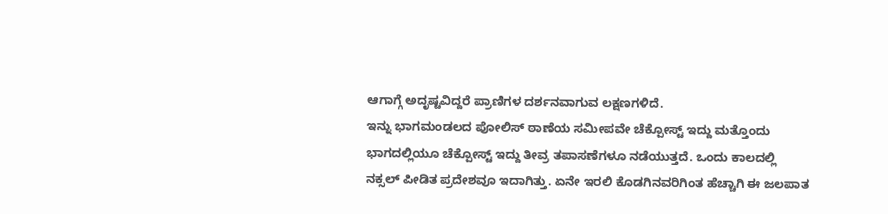ಆಗಾಗ್ಗೆ ಅದೃಷ್ಟವಿದ್ದರೆ ಪ್ರಾಣಿಗಳ ದರ್ಶನವಾಗುವ ಲಕ್ಷಣಗಳಿದೆ.
ಇನ್ನು ಭಾಗಮಂಡಲದ ಪೋಲಿಸ್ ಠಾಣೆಯ ಸಮೀಪವೇ ಚೆಕ್ಪೋಸ್ಟ್ ಇದ್ದು ಮತ್ತೊಂದು ಭಾಗದಲ್ಲಿಯೂ ಚೆಕ್ಪೋಸ್ಟ್ ಇದ್ದು ತೀವ್ರ ತಪಾಸಣೆಗಳೂ ನಡೆಯುತ್ತದೆ. ಒಂದು ಕಾಲದಲ್ಲಿ ನಕ್ಸಲ್ ಪೀಡಿತ ಪ್ರದೇಶವೂ ಇದಾಗಿತ್ತು. ಏನೇ ಇರಲಿ ಕೊಡಗಿನವರಿಗಿಂತ ಹೆಚ್ಚಾಗಿ ಈ ಜಲಪಾತ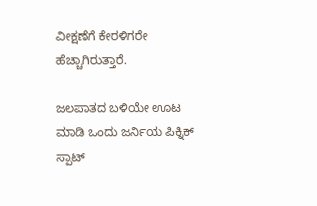ವೀಕ್ಷಣೆಗೆ ಕೇರಳಿಗರೇ ಹೆಚ್ಚಾಗಿರುತ್ತಾರೆ.

ಜಲಪಾತದ ಬಳಿಯೇ ಊಟ ಮಾಡಿ ಒಂದು ಜರ್ನಿಯ ಪಿಕ್ನಿಕ್ ಸ್ಪಾಟ್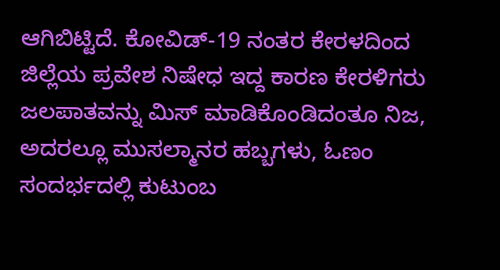ಆಗಿಬಿಟ್ಟಿದೆ. ಕೋವಿಡ್-19 ನಂತರ ಕೇರಳದಿಂದ ಜಿಲ್ಲೆಯ ಪ್ರವೇಶ ನಿಷೇಧ ಇದ್ದ ಕಾರಣ ಕೇರಳಿಗರು ಜಲಪಾತವನ್ನು ಮಿಸ್ ಮಾಡಿಕೊಂಡಿದಂತೂ ನಿಜ, ಅದರಲ್ಲೂ ಮುಸಲ್ಮಾನರ ಹಬ್ಬಗಳು, ಓಣಂ ಸಂದರ್ಭದಲ್ಲಿ ಕುಟುಂಬ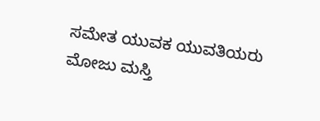ಸಮೇತ ಯುವಕ ಯುವತಿಯರು ಮೋಜು ಮಸ್ತಿ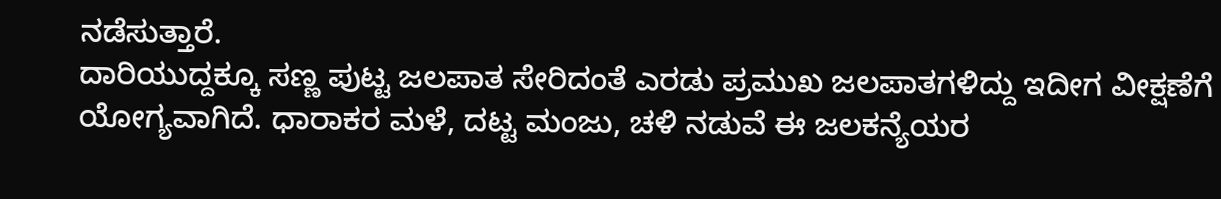ನಡೆಸುತ್ತಾರೆ.
ದಾರಿಯುದ್ದಕ್ಕೂ ಸಣ್ಣ ಪುಟ್ಟ ಜಲಪಾತ ಸೇರಿದಂತೆ ಎರಡು ಪ್ರಮುಖ ಜಲಪಾತಗಳಿದ್ದು ಇದೀಗ ವೀಕ್ಷಣೆಗೆ ಯೋಗ್ಯವಾಗಿದೆ. ಧಾರಾಕರ ಮಳೆ, ದಟ್ಟ ಮಂಜು, ಚಳಿ ನಡುವೆ ಈ ಜಲಕನ್ಯೆಯರ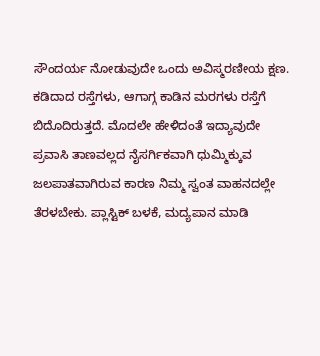ಸೌಂದರ್ಯ ನೋಡುವುದೇ ಒಂದು ಅವಿಸ್ಮರಣೀಯ ಕ್ಷಣ. ಕಡಿದಾದ ರಸ್ತೆಗಳು, ಆಗಾಗ್ಗ ಕಾಡಿನ ಮರಗಳು ರಸ್ತೆಗೆ ಬಿದೊದಿರುತ್ತದೆ. ಮೊದಲೇ ಹೇಳಿದಂತೆ ಇದ್ಯಾವುದೇ ಪ್ರವಾಸಿ ತಾಣವಲ್ಲದ ನೈಸರ್ಗಿಕವಾಗಿ ಧುಮ್ಮಿಕ್ಕುವ ಜಲಪಾತವಾಗಿರುವ ಕಾರಣ ನಿಮ್ಮ ಸ್ವಂತ ವಾಹನದಲ್ಲೇ ತೆರಳಬೇಕು. ಪ್ಲಾಸ್ಟಿಕ್ ಬಳಕೆ, ಮದ್ಯಪಾನ ಮಾಡಿ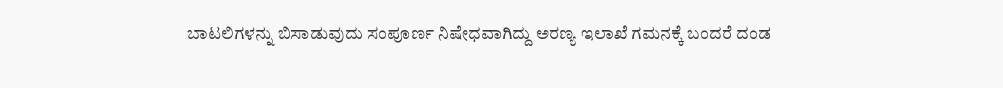ಬಾಟಲಿಗಳನ್ನು ಬಿಸಾಡುವುದು ಸಂಪೂರ್ಣ ನಿಷೇಧವಾಗಿದ್ದು ಅರಣ್ಯ ಇಲಾಖೆ ಗಮನಕ್ಕೆ ಬಂದರೆ ದಂಡ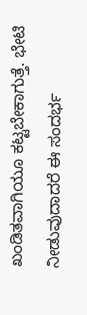ಖಂಡಿತವಾಗಿಯೂ ಕಟ್ಟಬೇಕಾಗುತ್ತೆ. ಭೇಟಿ ನೀಡುವುದಾದರೆ ಈ ಸಂದರ್ಭ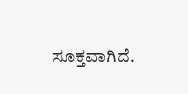ಸೂಕ್ತವಾಗಿದೆ.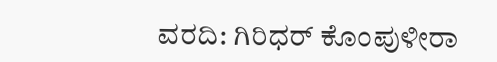ವರದಿ: ಗಿರಿಧರ್ ಕೊಂಪುಳೀರಾ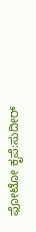ಫೋಟೋ ಕೃಪೆ:ಸುದೀರ್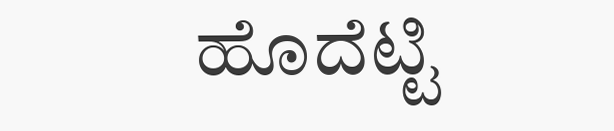ಹೊದೆಟ್ಟಿ